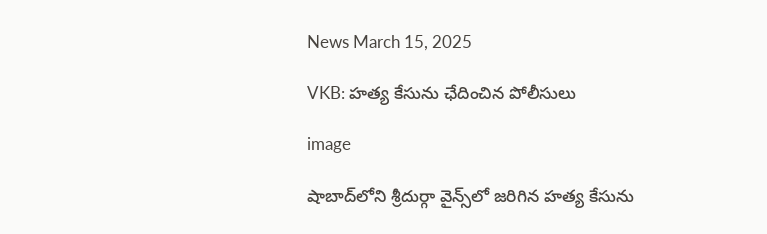News March 15, 2025

VKB: హత్య కేసును ఛేదించిన పోలీసులు

image

షాబాద్‌లోని శ్రీదుర్గా వైన్స్‌లో జరిగిన హత్య కేసును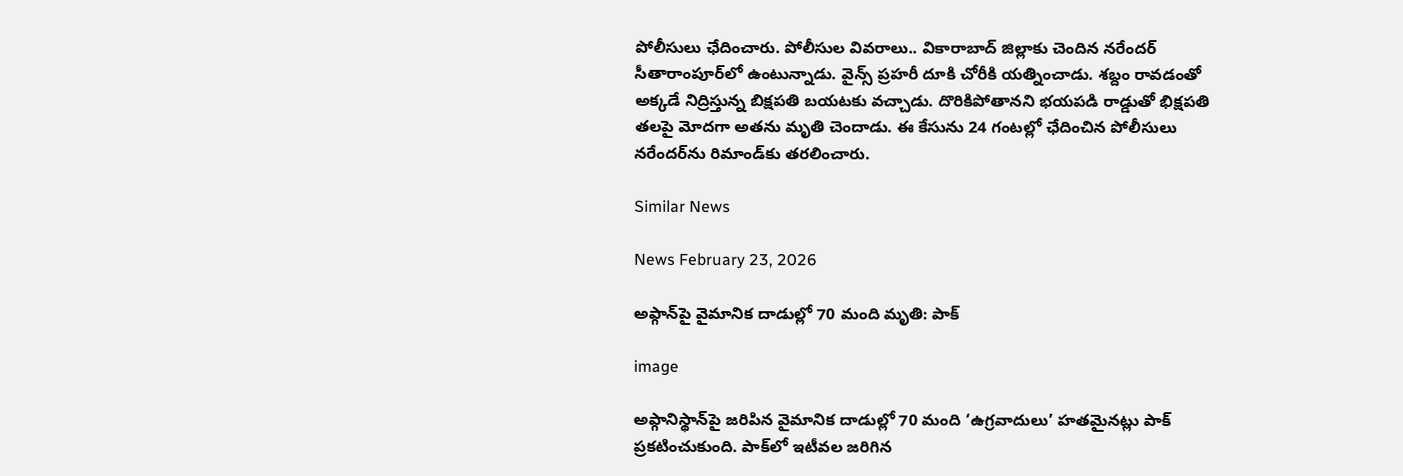పోలీసులు ఛేదించారు. పోలీసుల వివరాలు.. వికారాబాద్ జిల్లాకు చెందిన నరేందర్ సీతారాంపూర్‌లో ఉంటున్నాడు. వైన్స్ ప్రహరీ దూకి చోరీకి యత్నించాడు. శబ్దం రావడంతో అక్కడే నిద్రిస్తున్న బిక్షపతి బయటకు వచ్చాడు. దొరికిపోతానని భయపడి రాడ్డుతో భిక్షపతి తలపై మోదగా అతను మృతి చెందాడు. ఈ కేసును 24 గంటల్లో ఛేదించిన పోలీసులు నరేందర్‌ను రిమాండ్‌కు తరలించారు.

Similar News

News February 23, 2026

అఫ్గాన్‌పై వైమానిక దాడుల్లో 70 మంది మృతి: పాక్

image

అఫ్గానిస్థాన్‌పై జరిపిన వైమానిక దాడుల్లో 70 మంది ‘ఉగ్రవాదులు’ హతమైనట్లు పాక్ ప్రకటించుకుంది. పాక్‌లో ఇటీవల జరిగిన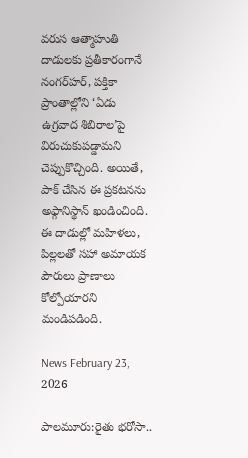వరుస ఆత్మాహుతి దాడులకు ప్రతీకారంగానే నంగర్‌హర్, పక్తికా ప్రాంతాల్లోని ‘ఏడు ఉగ్రవాద శిబిరాల’పై విరుచుకుపడ్డామని చెప్పుకొచ్చింది. అయితే, పాక్ చేసిన ఈ ప్రకటనను అఫ్గానిస్థాన్ ఖండించింది. ఈ దాడుల్లో మహిళలు, పిల్లలతో సహా అమాయక పౌరులు ప్రాణాలు కోల్పోయారని మండిపడింది.

News February 23, 2026

పాలమూరు:రైతు భరోసా..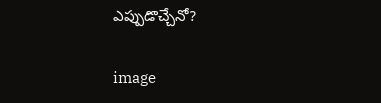ఎప్పుడొచ్చేనో?

image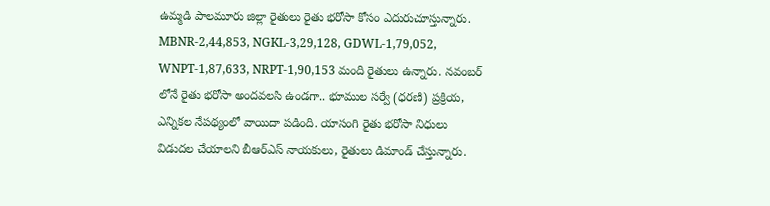ఉమ్మడి పాలమూరు జిల్లా రైతులు రైతు భరోసా కోసం ఎదురుచూస్తున్నారు. MBNR-2,44,853, NGKL-3,29,128, GDWL-1,79,052, WNPT-1,87,633, NRPT-1,90,153 మంది రైతులు ఉన్నారు. నవంబర్ లోనే రైతు భరోసా అందవలసి ఉండగా.. భూముల సర్వే (ధరణి) ప్రక్రియ, ఎన్నికల నేపథ్యంలో వాయిదా పడింది. యాసంగి రైతు భరోసా నిధులు విడుదల చేయాలని బీఆర్ఎస్ నాయకులు, రైతులు డిమాండ్ చేస్తున్నారు.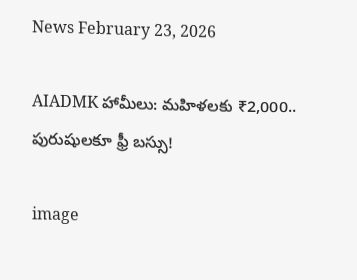News February 23, 2026

AIADMK హామీలు: మహిళలకు ₹2,000.. పురుషులకూ ఫ్రీ బస్సు!

image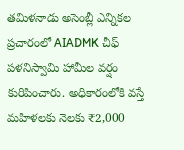తమిళనాడు అసెంబ్లీ ఎన్నికల ప్రచారంలో AIADMK చీఫ్ పళనిస్వామి హామీల వర్షం కురిపించారు. అధికారంలోకి వస్తే మహిళలకు నెలకు ₹2,000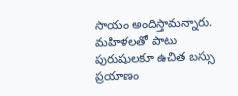సాయం అందిస్తామన్నారు. మహిళలతో పాటు పురుషులకూ ఉచిత బస్సు ప్రయాణం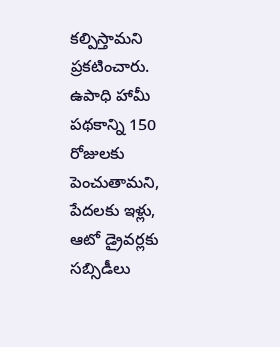కల్పిస్తామని ప్రకటించారు. ఉపాధి హామీ పథకాన్ని 150 రోజులకు పెంచుతామని, పేదలకు ఇళ్లు, ఆటో డ్రైవర్లకు సబ్సిడీలు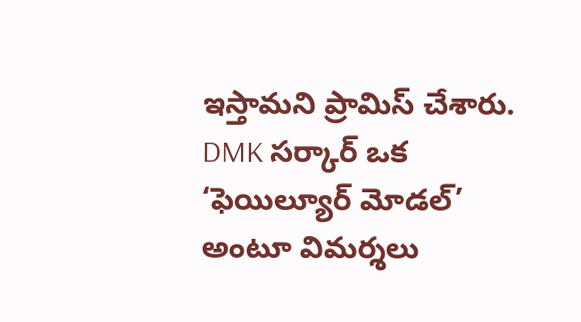ఇస్తామని ప్రామిస్ చేశారు. DMK సర్కార్ ఒక ‘ఫెయిల్యూర్ మోడల్’ అంటూ విమర్శలు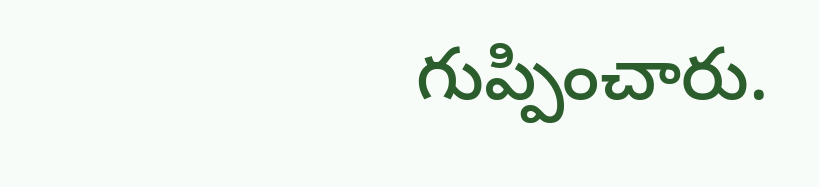గుప్పించారు.